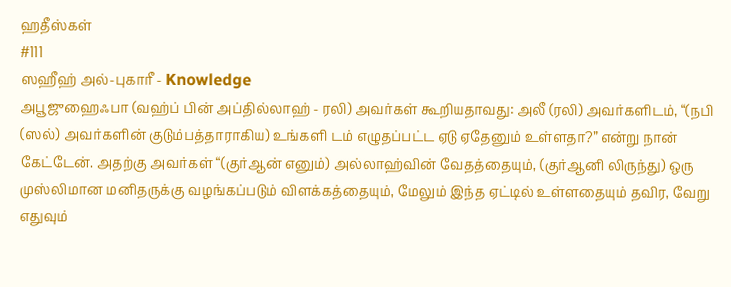ஹதீஸ்கள்
#111
ஸஹீஹ் அல்-புகாரீ - Knowledge
அபூஜுஹைஃபா (வஹ்ப் பின் அப்தில்லாஹ் - ரலி) அவர்கள் கூறியதாவது: அலீ (ரலி) அவர்களிடம், “(நபி (ஸல்) அவர்களின் குடும்பத்தாராகிய) உங்களி டம் எழுதப்பட்ட ஏடு ஏதேனும் உள்ளதா?” என்று நான் கேட்டேன். அதற்கு அவர்கள் “(குர்ஆன் எனும்) அல்லாஹ்வின் வேதத்தையும், (குர்ஆனி லிருந்து) ஒரு முஸ்லிமான மனிதருக்கு வழங்கப்படும் விளக்கத்தையும், மேலும் இந்த ஏட்டில் உள்ளதையும் தவிர, வேறு எதுவும்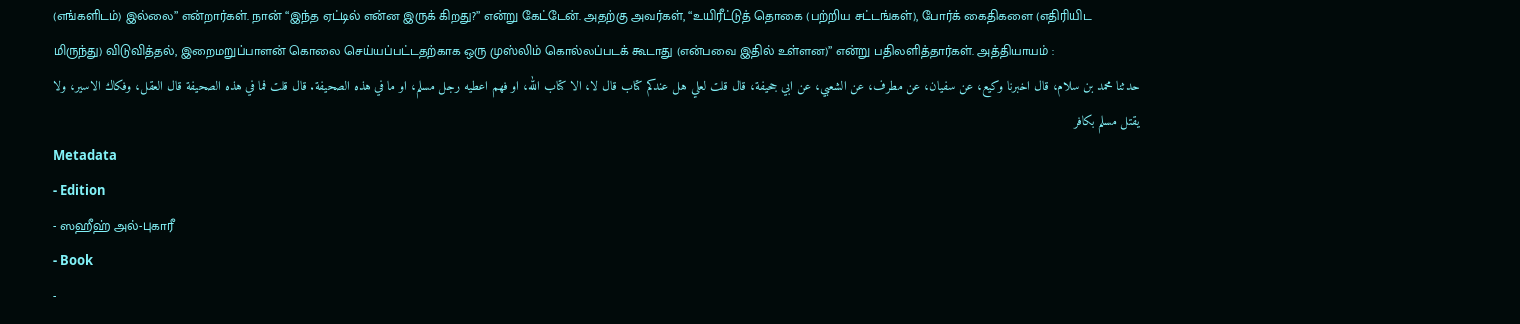(எங்களிடம்) இல்லை” என்றார்கள். நான் “இந்த ஏட்டில் என்ன இருக் கிறது?” என்று கேட்டேன். அதற்கு அவர்கள், “உயிரீட்டுத் தொகை (பற்றிய சட்டங்கள்), போர்க் கைதிகளை (எதிரியிட மிருந்து) விடுவித்தல், இறைமறுப்பாளன் கொலை செய்யப்பட்டதற்காக ஒரு முஸ்லிம் கொல்லப்படக் கூடாது (என்பவை இதில் உள்ளன)” என்று பதிலளித்தார்கள். அத்தியாயம் :
حدثنا محمد بن سلام، قال اخبرنا وكيع، عن سفيان، عن مطرف، عن الشعبي، عن ابي جحيفة، قال قلت لعلي هل عندكم كتاب قال لا، الا كتاب الله، او فهم اعطيه رجل مسلم، او ما في هذه الصحيفة. قال قلت فما في هذه الصحيفة قال العقل، وفكاك الاسير، ولا يقتل مسلم بكافر
Metadata
- Edition
- ஸஹீஹ் அல்-புகாரீ
- Book
-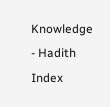Knowledge
- Hadith Index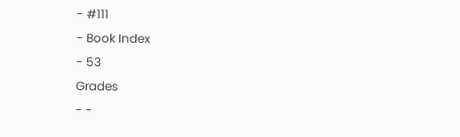- #111
- Book Index
- 53
Grades
- -